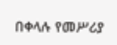በቀላሉ የመሥሪያ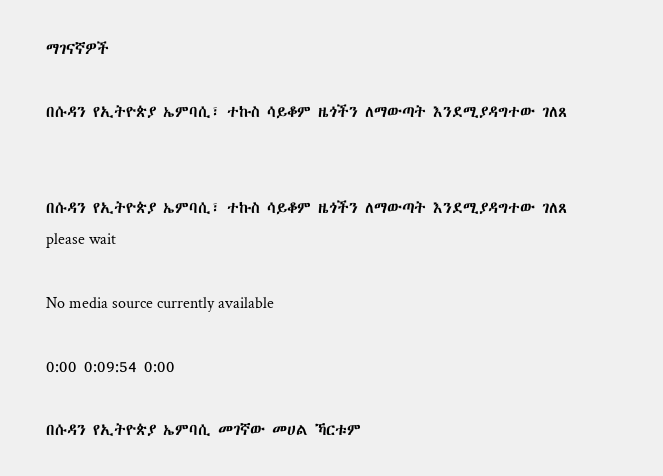ማገናኛዎች

በሱዳን የኢትዮጵያ ኤምባሲ፣ ተኩስ ሳይቆም ዜጎችን ለማውጣት እንደሚያዳግተው ገለጸ


በሱዳን የኢትዮጵያ ኤምባሲ፣ ተኩስ ሳይቆም ዜጎችን ለማውጣት እንደሚያዳግተው ገለጸ
please wait

No media source currently available

0:00 0:09:54 0:00

በሱዳን የኢትዮጵያ ኤምባሲ መገኛው መሀል ኻርቱም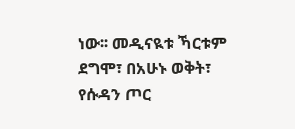ነው፡፡ መዲናዪቱ ኻርቱም ደግሞ፣ በአሁኑ ወቅት፣ የሱዳን ጦር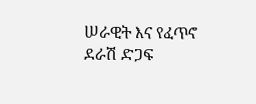ሠራዊት እና የፈጥኖ ደራሽ ድጋፍ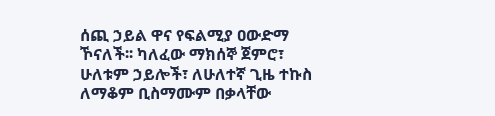ሰጪ ኃይል ዋና የፍልሚያ ዐውድማ ኾናለች፡፡ ካለፈው ማክሰኞ ጀምሮ፣ ሁለቱም ኃይሎች፣ ለሁለተኛ ጊዜ ተኩስ ለማቆም ቢስማሙም በቃላቸው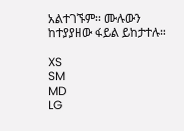አልተገኙም፡፡ ሙሉውን ከተያያዘው ፋይል ይከታተሉ።

XS
SM
MD
LG